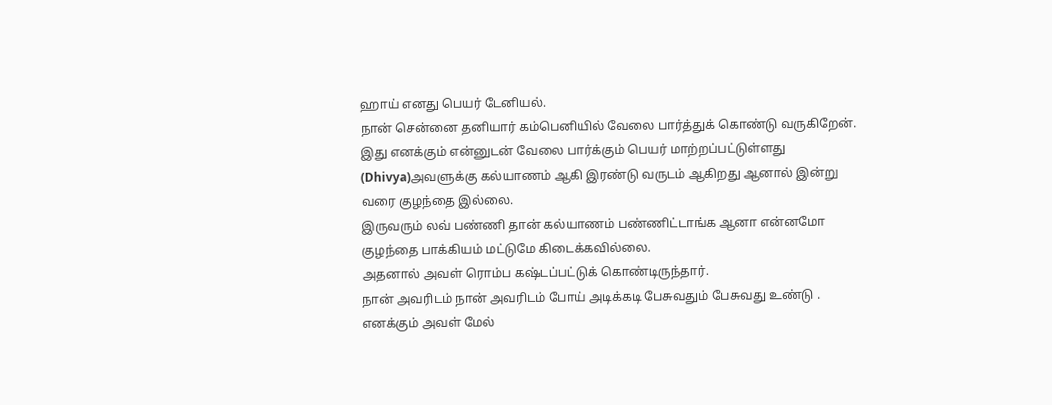ஹாய் எனது பெயர் டேனியல்.
நான் சென்னை தனியார் கம்பெனியில் வேலை பார்த்துக் கொண்டு வருகிறேன்.
இது எனக்கும் என்னுடன் வேலை பார்க்கும் பெயர் மாற்றப்பட்டுள்ளது (Dhivya)அவளுக்கு கல்யாணம் ஆகி இரண்டு வருடம் ஆகிறது ஆனால் இன்று வரை குழந்தை இல்லை.
இருவரும் லவ் பண்ணி தான் கல்யாணம் பண்ணிட்டாங்க ஆனா என்னமோ குழந்தை பாக்கியம் மட்டுமே கிடைக்கவில்லை.
அதனால் அவள் ரொம்ப கஷ்டப்பட்டுக் கொண்டிருந்தார்.
நான் அவரிடம் நான் அவரிடம் போய் அடிக்கடி பேசுவதும் பேசுவது உண்டு .
எனக்கும் அவள் மேல்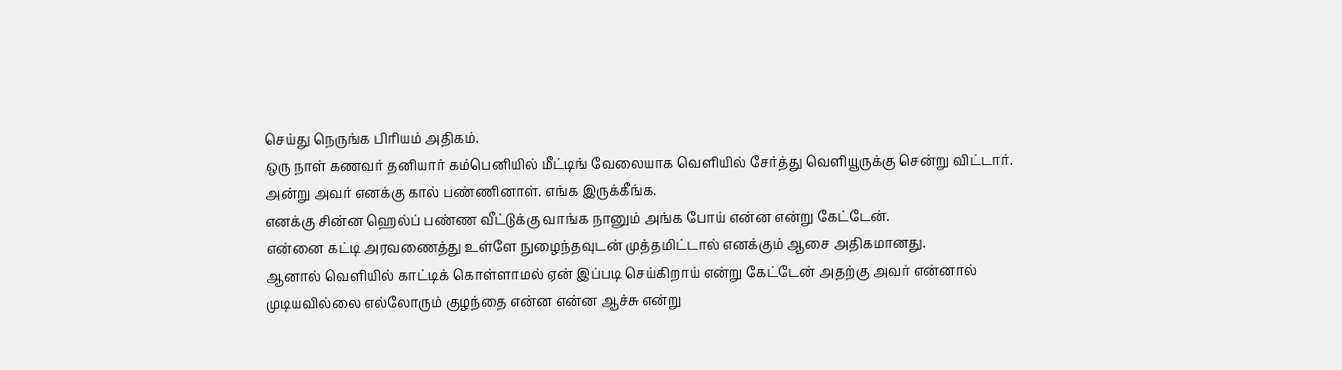செய்து நெருங்க பிரியம் அதிகம்.
ஒரு நாள் கணவர் தனியார் கம்பெனியில் மீட்டிங் வேலையாக வெளியில் சேர்த்து வெளியூருக்கு சென்று விட்டார்.
அன்று அவர் எனக்கு கால் பண்ணினாள். எங்க இருக்கீங்க.
எனக்கு சின்ன ஹெல்ப் பண்ண வீட்டுக்கு வாங்க நானும் அங்க போய் என்ன என்று கேட்டேன்.
என்னை கட்டி அரவணைத்து உள்ளே நுழைந்தவுடன் முத்தமிட்டால் எனக்கும் ஆசை அதிகமானது.
ஆனால் வெளியில் காட்டிக் கொள்ளாமல் ஏன் இப்படி செய்கிறாய் என்று கேட்டேன் அதற்கு அவர் என்னால் முடியவில்லை எல்லோரும் குழந்தை என்ன என்ன ஆச்சு என்று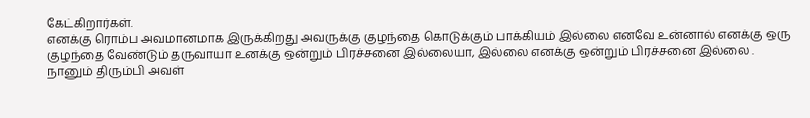கேட்கிறார்கள்.
எனக்கு ரொம்ப அவமானமாக இருக்கிறது அவருக்கு குழந்தை கொடுக்கும் பாக்கியம் இல்லை எனவே உன்னால் எனக்கு ஒரு குழந்தை வேண்டும் தருவாயா உனக்கு ஒன்றும் பிரச்சனை இல்லையா, இல்லை எனக்கு ஒன்றும் பிரச்சனை இல்லை .
நானும் திரும்பி அவள்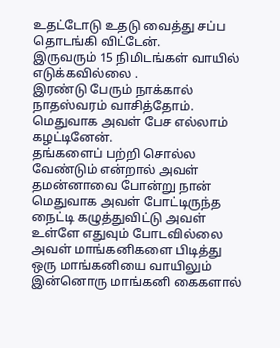உதட்டோடு உதடு வைத்து சப்ப தொடங்கி விட்டேன்.
இருவரும் 15 நிமிடங்கள் வாயில் எடுக்கவில்லை .
இரண்டு பேரும் நாக்கால் நாதஸ்வரம் வாசித்தோம்.
மெதுவாக அவள் பேச எல்லாம் கழட்டினேன்.
தங்களைப் பற்றி சொல்ல வேண்டும் என்றால் அவள் தமன்னாவை போன்று நான் மெதுவாக அவள் போட்டிருந்த நைட்டி கழுத்துவிட்டு அவள் உள்ளே எதுவும் போடவில்லை அவள் மாங்கனிகளை பிடித்து ஒரு மாங்கனியை வாயிலும் இன்னொரு மாங்கனி கைகளால்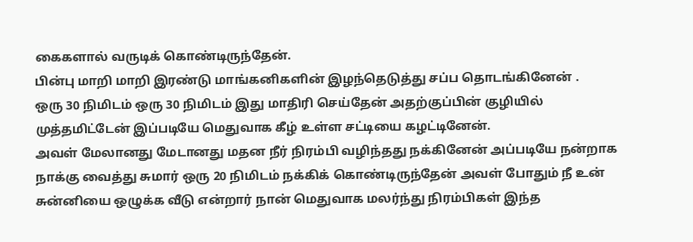கைகளால் வருடிக் கொண்டிருந்தேன்.
பின்பு மாறி மாறி இரண்டு மாங்கனிகளின் இழந்தெடுத்து சப்ப தொடங்கினேன் .
ஒரு 30 நிமிடம் ஒரு 30 நிமிடம் இது மாதிரி செய்தேன் அதற்குப்பின் குழியில் முத்தமிட்டேன் இப்படியே மெதுவாக கீழ் உள்ள சட்டியை கழட்டினேன்.
அவள் மேலானது மேடானது மதன நீர் நிரம்பி வழிந்தது நக்கினேன் அப்படியே நன்றாக நாக்கு வைத்து சுமார் ஒரு 20 நிமிடம் நக்கிக் கொண்டிருந்தேன் அவள் போதும் நீ உன் சுன்னியை ஒழுக்க வீடு என்றார் நான் மெதுவாக மலர்ந்து நிரம்பிகள் இந்த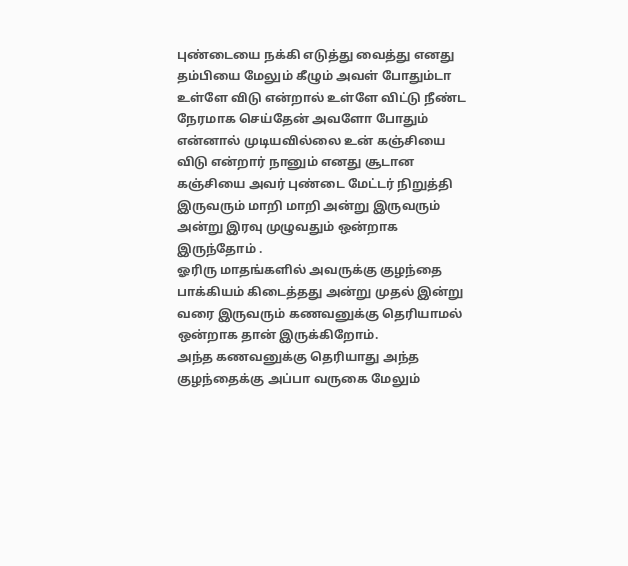புண்டையை நக்கி எடுத்து வைத்து எனது தம்பியை மேலும் கீழும் அவள் போதும்டா உள்ளே விடு என்றால் உள்ளே விட்டு நீண்ட நேரமாக செய்தேன் அவளோ போதும் என்னால் முடியவில்லை உன் கஞ்சியை விடு என்றார் நானும் எனது சூடான கஞ்சியை அவர் புண்டை மேட்டர் நிறுத்தி இருவரும் மாறி மாறி அன்று இருவரும் அன்று இரவு முழுவதும் ஒன்றாக இருந்தோம் .
ஓரிரு மாதங்களில் அவருக்கு குழந்தை பாக்கியம் கிடைத்தது அன்று முதல் இன்று வரை இருவரும் கணவனுக்கு தெரியாமல் ஒன்றாக தான் இருக்கிறோம்.
அந்த கணவனுக்கு தெரியாது அந்த குழந்தைக்கு அப்பா வருகை மேலும்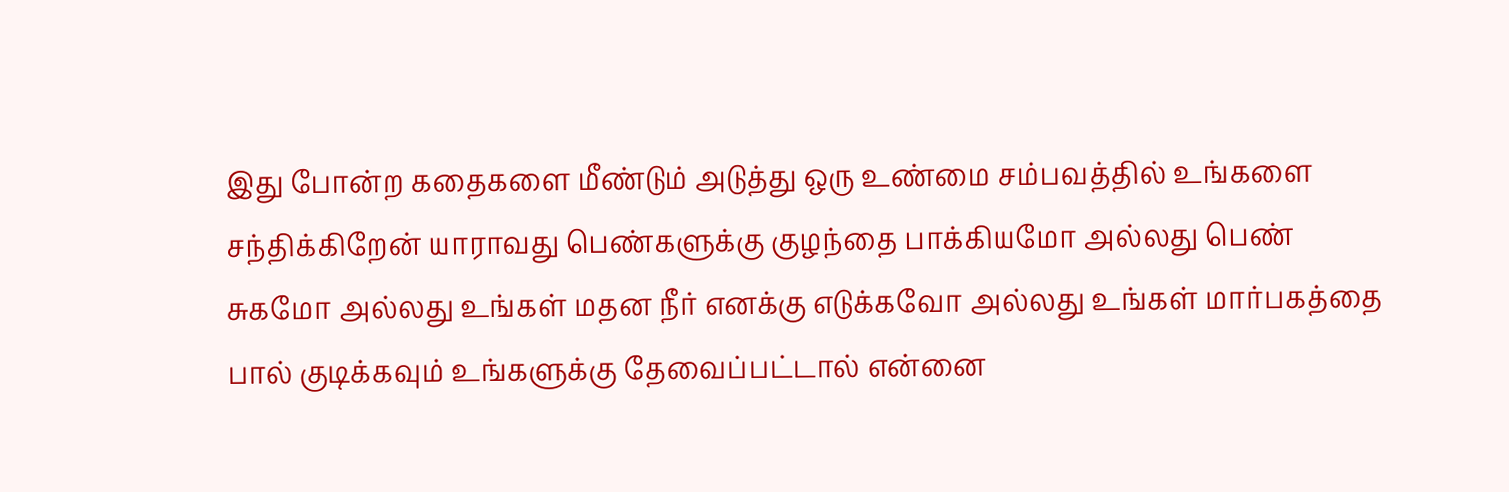இது போன்ற கதைகளை மீண்டும் அடுத்து ஒரு உண்மை சம்பவத்தில் உங்களை சந்திக்கிறேன் யாராவது பெண்களுக்கு குழந்தை பாக்கியமோ அல்லது பெண் சுகமோ அல்லது உங்கள் மதன நீர் எனக்கு எடுக்கவோ அல்லது உங்கள் மார்பகத்தை பால் குடிக்கவும் உங்களுக்கு தேவைப்பட்டால் என்னை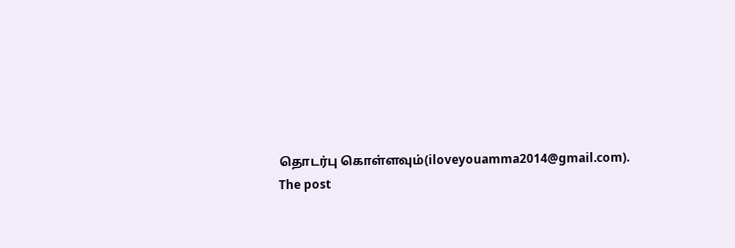தொடர்பு கொள்ளவும்(iloveyouamma2014@gmail.com).
The post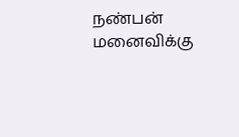நண்பன் மனைவிக்கு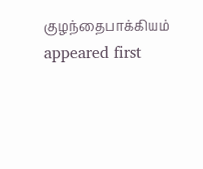குழந்தைபாக்கியம் appeared first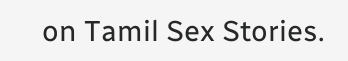on Tamil Sex Stories.